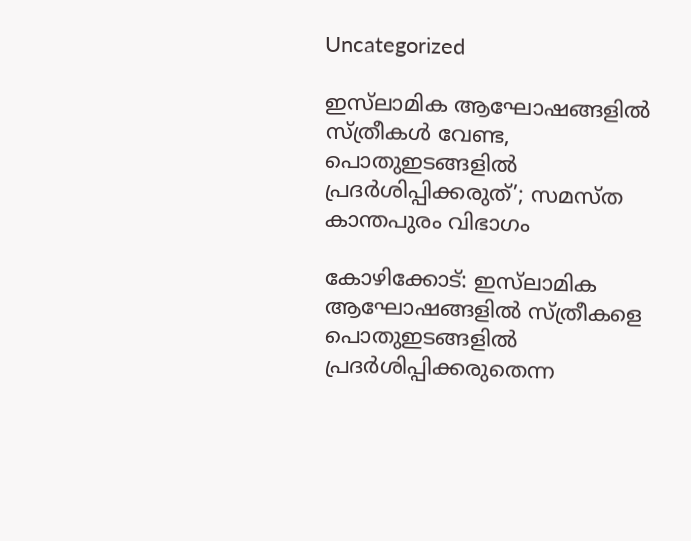Uncategorized

ഇസ്‌ലാമിക ആഘോഷങ്ങളില്‍ സ്ത്രീകള്‍ വേണ്ട, പൊതുഇടങ്ങളില്‍ പ്രദര്‍ശിപ്പിക്കരുത്’; സമസ്ത കാന്തപുരം വിഭാഗം

കോഴിക്കോട്: ഇസ്‌ലാമിക ആഘോഷങ്ങളില്‍ സ്ത്രീകളെ പൊതുഇടങ്ങളില്‍ പ്രദര്‍ശിപ്പിക്കരുതെന്ന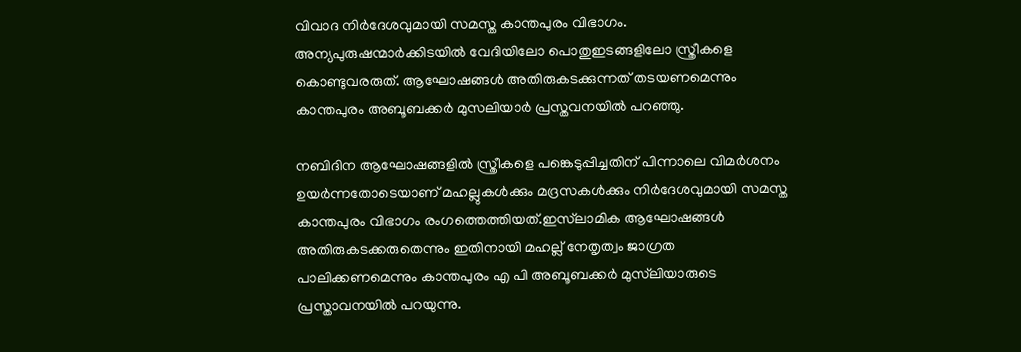വിവാദ നിര്‍ദേശവുമായി സമസ്ത കാന്തപുരം വിഭാഗം. അന്യപുരുഷന്മാര്‍ക്കിടയില്‍ വേദിയിലോ പൊതുഇടങ്ങളിലോ സ്ത്രീകളെ കൊണ്ടുവരരുത്. ആഘോഷങ്ങള്‍ അതിരുകടക്കുന്നത് തടയണമെന്നും കാന്തപുരം അബൂബക്കര്‍ മുസലിയാര്‍ പ്രസ്തവനയില്‍ പറഞ്ഞു.

നബിദിന ആഘോഷങ്ങളില്‍ സ്ത്രീകളെ പങ്കെടുപ്പിച്ചതിന് പിന്നാലെ വിമര്‍ശനം ഉയര്‍ന്നതോടെയാണ് മഹല്ലുകള്‍ക്കും മദ്രസകള്‍ക്കും നിര്‍ദേശവുമായി സമസ്ത കാന്തപുരം വിഭാഗം രംഗത്തെത്തിയത്.ഇസ്‌ലാമിക ആഘോഷങ്ങള്‍ അതിരുകടക്കരുതെന്നും ഇതിനായി മഹല്ല് നേതൃത്വം ജാഗ്രത പാലിക്കണമെന്നും കാന്തപുരം എ പി അബൂബക്കര്‍ മുസ്‌ലിയാരുടെ പ്രസ്താവനയില്‍ പറയുന്നു.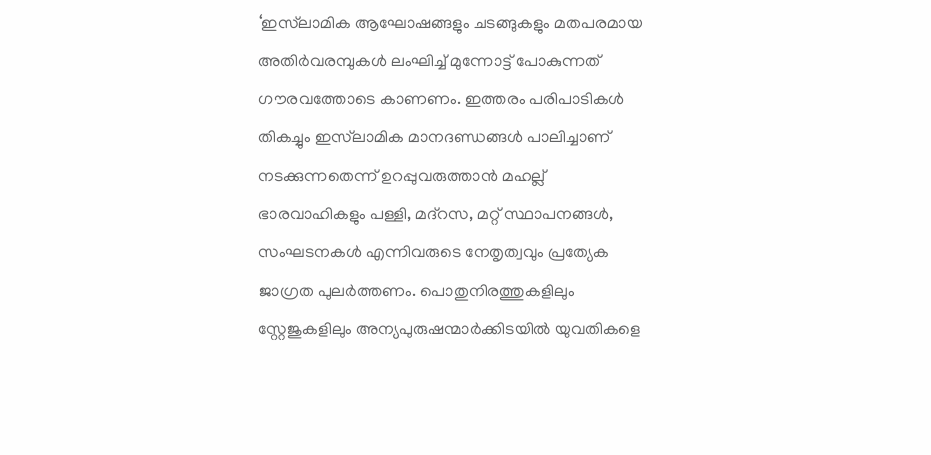‘ഇസ്‌ലാമിക ആഘോഷങ്ങളും ചടങ്ങുകളും മതപരമായ അതിര്‍വരമ്പുകള്‍ ലംഘിച്ച് മുന്നോട്ട് പോകുന്നത് ഗൗരവത്തോടെ കാണണം. ഇത്തരം പരിപാടികള്‍ തികച്ചും ഇസ്‌ലാമിക മാനദണ്ഡങ്ങള്‍ പാലിച്ചാണ് നടക്കുന്നതെന്ന് ഉറപ്പുവരുത്താന്‍ മഹല്ല് ഭാരവാഹികളും പള്ളി, മദ്‌റസ, മറ്റ് സ്ഥാപനങ്ങള്‍, സംഘടനകള്‍ എന്നിവരുടെ നേതൃത്വവും പ്രത്യേക ജാഗ്രത പുലര്‍ത്തണം. പൊതുനിരത്തുകളിലും സ്റ്റേജുകളിലും അന്യപുരുഷന്മാര്‍ക്കിടയില്‍ യുവതികളെ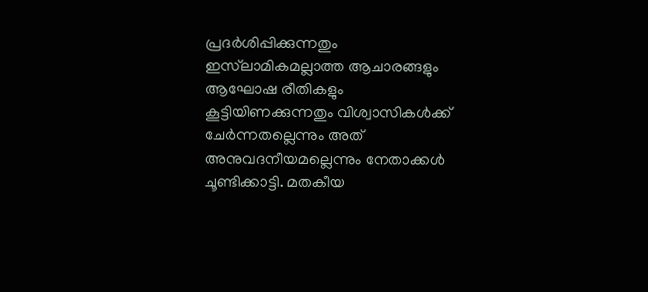പ്രദര്‍ശിപ്പിക്കുന്നതും ഇസ്‌ലാമികമല്ലാത്ത ആചാരങ്ങളും ആഘോഷ രീതികളും കൂട്ടിയിണക്കുന്നതും വിശ്വാസികള്‍ക്ക് ചേര്‍ന്നതല്ലെന്നും അത് അനുവദനീയമല്ലെന്നും നേതാക്കള്‍ ചൂണ്ടിക്കാട്ടി. മതകീയ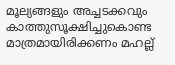മൂല്യങ്ങളും അച്ചടക്കവും കാത്തുസൂക്ഷിച്ചുകൊണ്ട മാത്രമായിരിക്കണം മഹല്ല്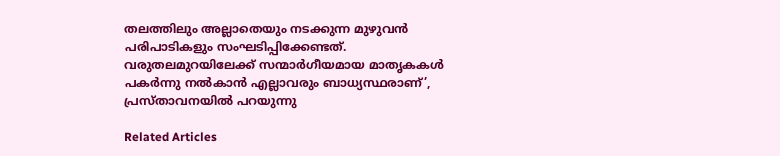തലത്തിലും അല്ലാതെയും നടക്കുന്ന മുഴുവന്‍ പരിപാടികളും സംഘടിപ്പിക്കേണ്ടത്. വരുതലമുറയിലേക്ക് സന്മാര്‍ഗീയമായ മാതൃകകള്‍ പകര്‍ന്നു നല്‍കാന്‍ എല്ലാവരും ബാധ്യസ്ഥരാണ്’, പ്രസ്താവനയില്‍ പറയുന്നു

Related Articles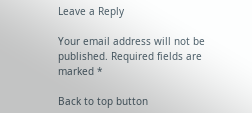Leave a Reply

Your email address will not be published. Required fields are marked *

Back to top button